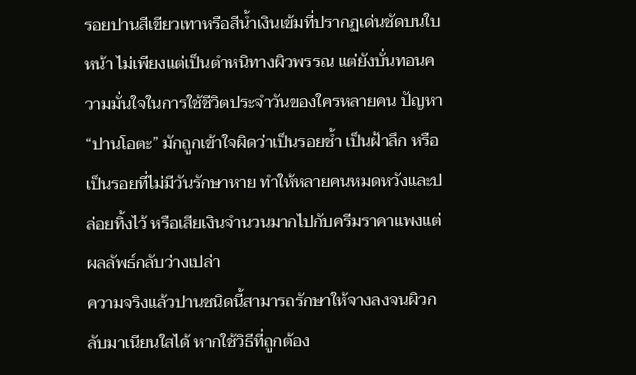รอยปานสีเขียวเทาหรือสีน้ำเงินเข้มที่ปรากฏเด่นชัดบนใบหน้า ไม่เพียงแต่เป็นตำหนิทางผิวพรรณ แต่ยังบั่นทอนความมั่นใจในการใช้ชีวิตประจำวันของใครหลายคน ปัญหา “ปานโอตะ” มักถูกเข้าใจผิดว่าเป็นรอยช้ำ เป็นฝ้าลึก หรือเป็นรอยที่ไม่มีวันรักษาหาย ทำให้หลายคนหมดหวังและปล่อยทิ้งไว้ หรือเสียเงินจำนวนมากไปกับครีมราคาแพงแต่ผลลัพธ์กลับว่างเปล่า
ความจริงแล้วปานชนิดนี้สามารถรักษาให้จางลงจนผิวกลับมาเนียนใสได้ หากใช้วิธีที่ถูกต้อง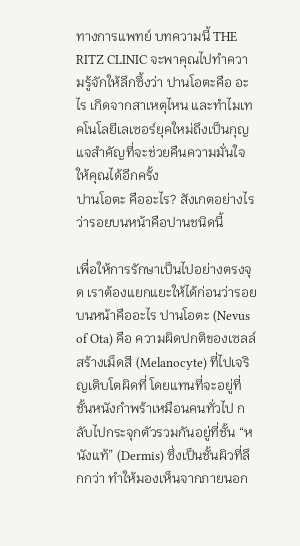ทางการแพทย์ บทความนี้ THE RITZ CLINIC จะพาคุณไปทำความรู้จักให้ลึกซึ้งว่า ปานโอตะคือ อะไร เกิดจากสาเหตุไหน และทำไมเทคโนโลยีเลเซอร์ยุคใหม่ถึงเป็นกุญแจสำคัญที่จะช่วยคืนความมั่นใจให้คุณได้อีกครั้ง
ปานโอตะ คืออะไร? สังเกตอย่างไรว่ารอยบนหน้าคือปานชนิดนี้

เพื่อให้การรักษาเป็นไปอย่างตรงจุด เราต้องแยกแยะให้ได้ก่อนว่ารอยบนหน้าคืออะไร ปานโอตะ (Nevus of Ota) คือ ความผิดปกติของเซลล์สร้างเม็ดสี (Melanocyte) ที่ไปเจริญเติบโตผิดที่ โดยแทนที่จะอยู่ที่ชั้นหนังกำพร้าเหมือนคนทั่วไป กลับไปกระจุกตัวรวมกันอยู่ที่ชั้น “หนังแท้” (Dermis) ซึ่งเป็นชั้นผิวที่ลึกกว่า ทำให้มองเห็นจากภายนอก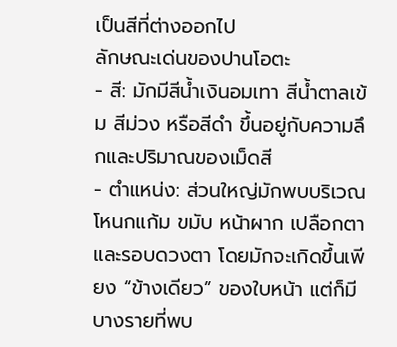เป็นสีที่ต่างออกไป
ลักษณะเด่นของปานโอตะ
- สี: มักมีสีน้ำเงินอมเทา สีน้ำตาลเข้ม สีม่วง หรือสีดำ ขึ้นอยู่กับความลึกและปริมาณของเม็ดสี
- ตำแหน่ง: ส่วนใหญ่มักพบบริเวณโหนกแก้ม ขมับ หน้าผาก เปลือกตา และรอบดวงตา โดยมักจะเกิดขึ้นเพียง “ข้างเดียว” ของใบหน้า แต่ก็มีบางรายที่พบ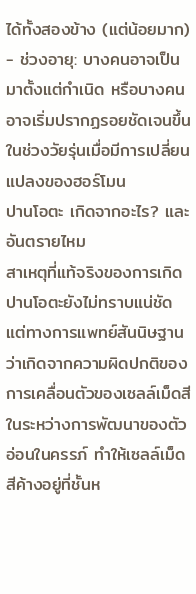ได้ทั้งสองข้าง (แต่น้อยมาก)
- ช่วงอายุ: บางคนอาจเป็นมาตั้งแต่กำเนิด หรือบางคนอาจเริ่มปรากฏรอยชัดเจนขึ้นในช่วงวัยรุ่นเมื่อมีการเปลี่ยนแปลงของฮอร์โมน
ปานโอตะ เกิดจากอะไร? และอันตรายไหม
สาเหตุที่แท้จริงของการเกิดปานโอตะยังไม่ทราบแน่ชัด แต่ทางการแพทย์สันนิษฐานว่าเกิดจากความผิดปกติของการเคลื่อนตัวของเซลล์เม็ดสีในระหว่างการพัฒนาของตัวอ่อนในครรภ์ ทำให้เซลล์เม็ดสีค้างอยู่ที่ชั้นห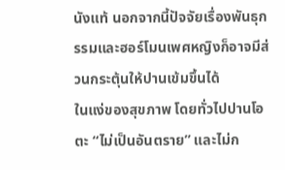นังแท้ นอกจากนี้ปัจจัยเรื่องพันธุกรรมและฮอร์โมนเพศหญิงก็อาจมีส่วนกระตุ้นให้ปานเข้มขึ้นได้
ในแง่ของสุขภาพ โดยทั่วไปปานโอตะ “ไม่เป็นอันตราย” และไม่ก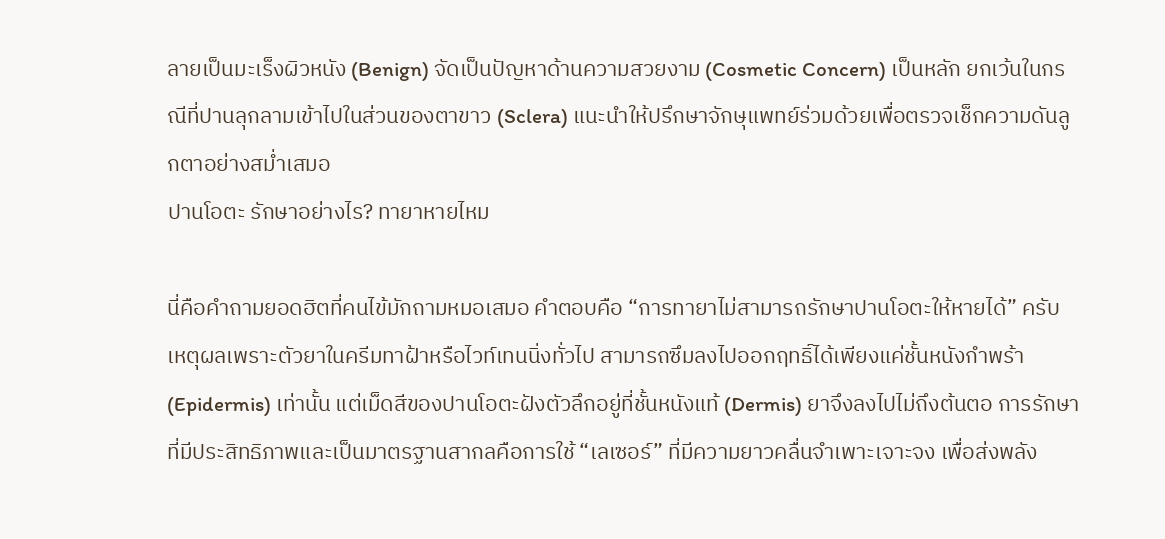ลายเป็นมะเร็งผิวหนัง (Benign) จัดเป็นปัญหาด้านความสวยงาม (Cosmetic Concern) เป็นหลัก ยกเว้นในกรณีที่ปานลุกลามเข้าไปในส่วนของตาขาว (Sclera) แนะนำให้ปรึกษาจักษุแพทย์ร่วมด้วยเพื่อตรวจเช็กความดันลูกตาอย่างสม่ำเสมอ
ปานโอตะ รักษาอย่างไร? ทายาหายไหม

นี่คือคำถามยอดฮิตที่คนไข้มักถามหมอเสมอ คำตอบคือ “การทายาไม่สามารถรักษาปานโอตะให้หายได้” ครับ
เหตุผลเพราะตัวยาในครีมทาฝ้าหรือไวท์เทนนิ่งทั่วไป สามารถซึมลงไปออกฤทธิ์ได้เพียงแค่ชั้นหนังกำพร้า (Epidermis) เท่านั้น แต่เม็ดสีของปานโอตะฝังตัวลึกอยู่ที่ชั้นหนังแท้ (Dermis) ยาจึงลงไปไม่ถึงต้นตอ การรักษาที่มีประสิทธิภาพและเป็นมาตรฐานสากลคือการใช้ “เลเซอร์” ที่มีความยาวคลื่นจำเพาะเจาะจง เพื่อส่งพลัง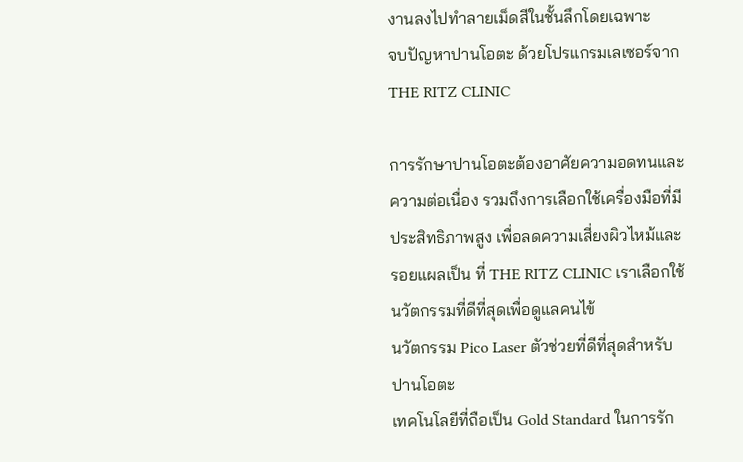งานลงไปทำลายเม็ดสีในชั้นลึกโดยเฉพาะ
จบปัญหาปานโอตะ ด้วยโปรแกรมเลเซอร์จาก THE RITZ CLINIC

การรักษาปานโอตะต้องอาศัยความอดทนและความต่อเนื่อง รวมถึงการเลือกใช้เครื่องมือที่มีประสิทธิภาพสูง เพื่อลดความเสี่ยงผิวไหม้และรอยแผลเป็น ที่ THE RITZ CLINIC เราเลือกใช้นวัตกรรมที่ดีที่สุดเพื่อดูแลคนไข้
นวัตกรรม Pico Laser ตัวช่วยที่ดีที่สุดสำหรับปานโอตะ
เทคโนโลยีที่ถือเป็น Gold Standard ในการรัก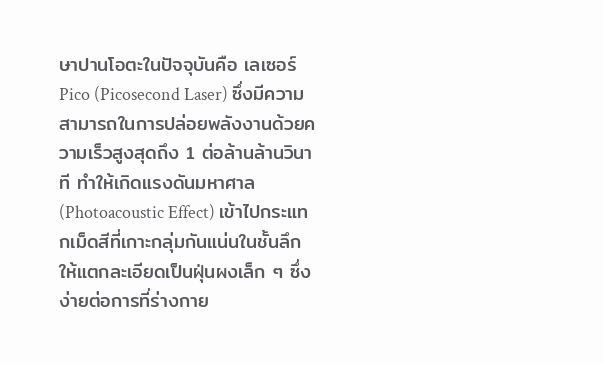ษาปานโอตะในปัจจุบันคือ เลเซอร์ Pico (Picosecond Laser) ซึ่งมีความสามารถในการปล่อยพลังงานด้วยความเร็วสูงสุดถึง 1 ต่อล้านล้านวินาที ทำให้เกิดแรงดันมหาศาล (Photoacoustic Effect) เข้าไปกระแทกเม็ดสีที่เกาะกลุ่มกันแน่นในชั้นลึก ให้แตกละเอียดเป็นฝุ่นผงเล็ก ๆ ซึ่งง่ายต่อการที่ร่างกาย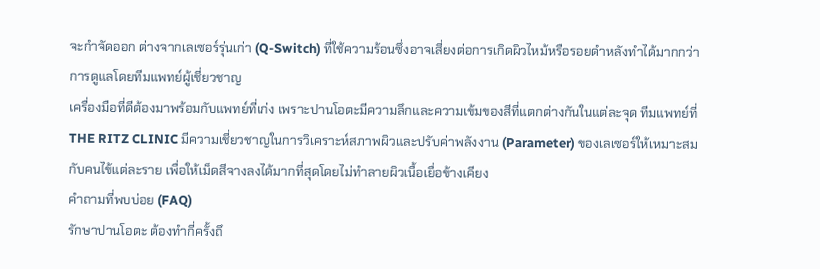จะกำจัดออก ต่างจากเลเซอร์รุ่นเก่า (Q-Switch) ที่ใช้ความร้อนซึ่งอาจเสี่ยงต่อการเกิดผิวไหม้หรือรอยดำหลังทำได้มากกว่า
การดูแลโดยทีมแพทย์ผู้เชี่ยวชาญ
เครื่องมือที่ดีต้องมาพร้อมกับแพทย์ที่เก่ง เพราะปานโอตะมีความลึกและความเข้มของสีที่แตกต่างกันในแต่ละจุด ทีมแพทย์ที่ THE RITZ CLINIC มีความเชี่ยวชาญในการวิเคราะห์สภาพผิวและปรับค่าพลังงาน (Parameter) ของเลเซอร์ให้เหมาะสมกับคนไข้แต่ละราย เพื่อให้เม็ดสีจางลงได้มากที่สุดโดยไม่ทำลายผิวเนื้อเยื่อข้างเคียง
คำถามที่พบบ่อย (FAQ)
รักษาปานโอตะ ต้องทำกี่ครั้งถึ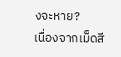งจะหาย?
เนื่องจากเม็ดสี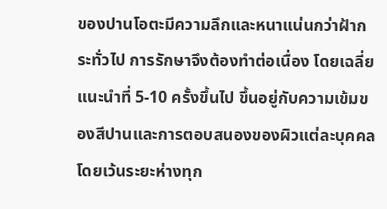ของปานโอตะมีความลึกและหนาแน่นกว่าฝ้ากระทั่วไป การรักษาจึงต้องทำต่อเนื่อง โดยเฉลี่ยแนะนำที่ 5-10 ครั้งขึ้นไป ขึ้นอยู่กับความเข้มของสีปานและการตอบสนองของผิวแต่ละบุคคล โดยเว้นระยะห่างทุก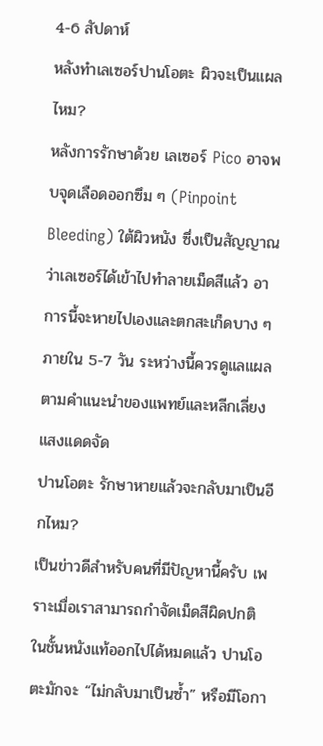4-6 สัปดาห์
หลังทำเลเซอร์ปานโอตะ ผิวจะเป็นแผลไหม?
หลังการรักษาด้วย เลเซอร์ Pico อาจพบจุดเลือดออกซึม ๆ (Pinpoint Bleeding) ใต้ผิวหนัง ซึ่งเป็นสัญญาณว่าเลเซอร์ได้เข้าไปทำลายเม็ดสีแล้ว อาการนี้จะหายไปเองและตกสะเก็ดบาง ๆ ภายใน 5-7 วัน ระหว่างนี้ควรดูแลแผลตามคำแนะนำของแพทย์และหลีกเลี่ยงแสงแดดจัด
ปานโอตะ รักษาหายแล้วจะกลับมาเป็นอีกไหม?
เป็นข่าวดีสำหรับคนที่มีปัญหานี้ครับ เพราะเมื่อเราสามารถกำจัดเม็ดสีผิดปกติในชั้นหนังแท้ออกไปได้หมดแล้ว ปานโอตะมักจะ “ไม่กลับมาเป็นซ้ำ” หรือมีโอกา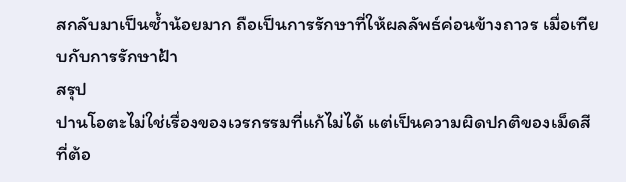สกลับมาเป็นซ้ำน้อยมาก ถือเป็นการรักษาที่ให้ผลลัพธ์ค่อนข้างถาวร เมื่อเทียบกับการรักษาฝ้า
สรุป
ปานโอตะไม่ใช่เรื่องของเวรกรรมที่แก้ไม่ได้ แต่เป็นความผิดปกติของเม็ดสีที่ต้อ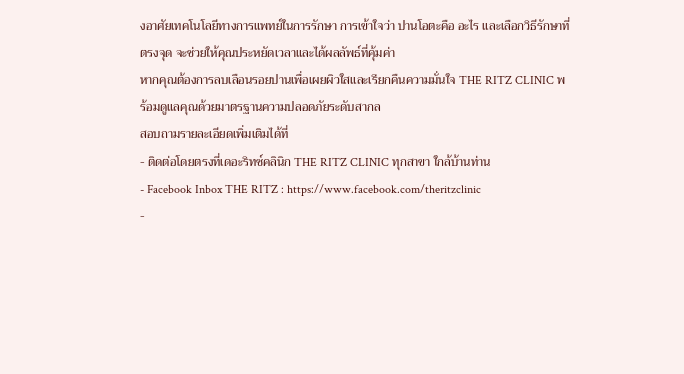งอาศัยเทคโนโลยีทางการแพทย์ในการรักษา การเข้าใจว่า ปานโอตะคือ อะไร และเลือกวิธีรักษาที่ตรงจุด จะช่วยให้คุณประหยัดเวลาและได้ผลลัพธ์ที่คุ้มค่า
หากคุณต้องการลบเลือนรอยปานเพื่อเผยผิวใสและเรียกคืนความมั่นใจ THE RITZ CLINIC พร้อมดูแลคุณด้วยมาตรฐานความปลอดภัยระดับสากล
สอบถามรายละเอียดเพิ่มเติมได้ที่
- ติดต่อโดยตรงที่เดอะริทซ์คลินิก THE RITZ CLINIC ทุกสาขา ใกล้บ้านท่าน
- Facebook Inbox THE RITZ : https://www.facebook.com/theritzclinic
-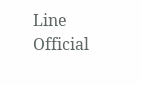Line Official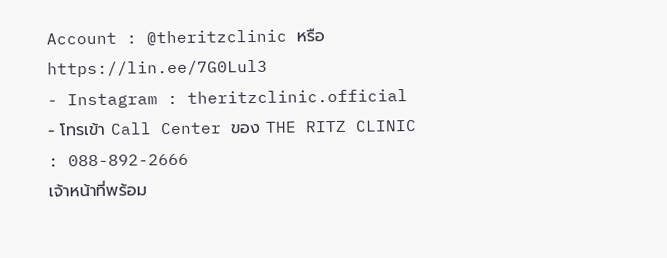Account : @theritzclinic หรือ https://lin.ee/7G0Lul3
- Instagram : theritzclinic.official
- โทรเข้า Call Center ของ THE RITZ CLINIC : 088-892-2666
เจ้าหน้าที่พร้อม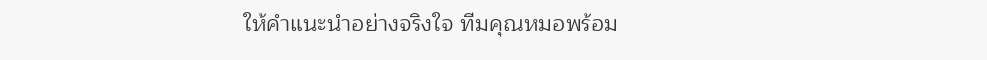ให้คำแนะนำอย่างจริงใจ ทีมคุณหมอพร้อม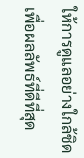ให้การดูแลอย่างใกล้ชิด เพื่อผลลัพธ์ที่ดีที่สุด